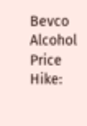Bevco Alcohol Price Hike: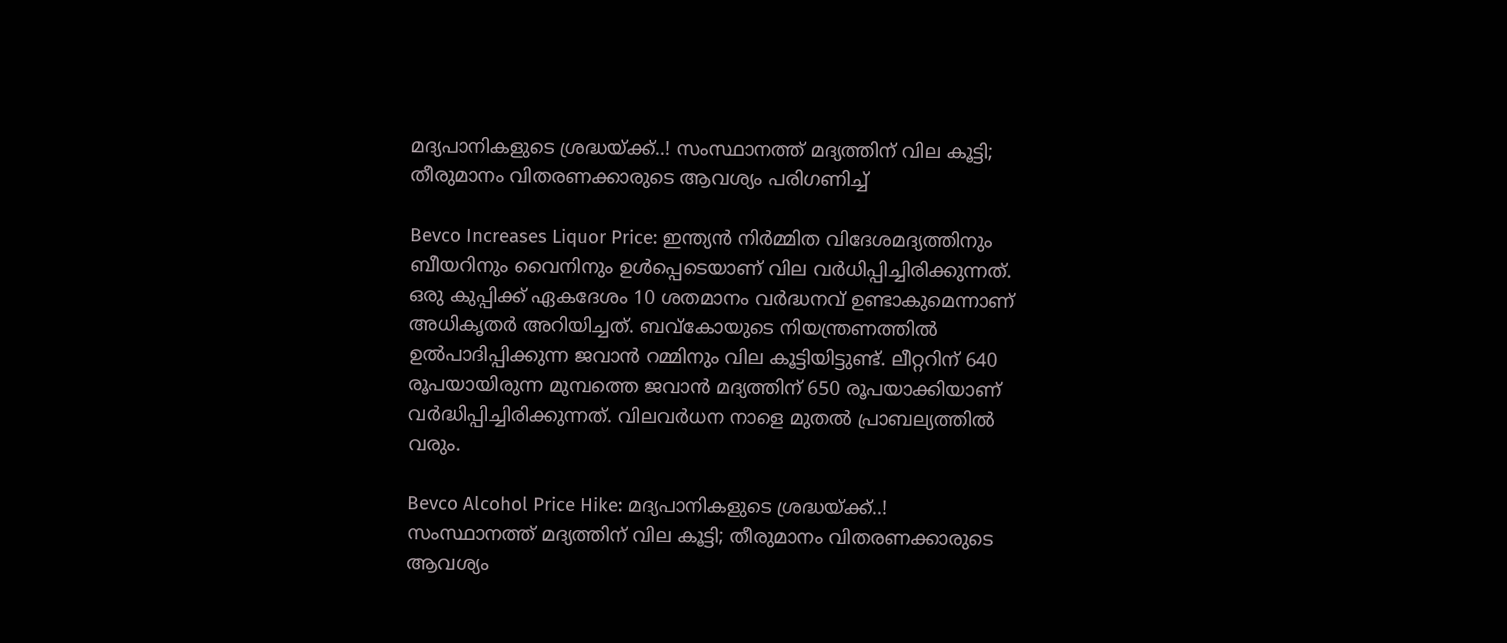മദ്യപാനികളുടെ ശ്രദ്ധയ്ക്ക്..! സംസ്ഥാനത്ത് മദ്യത്തിന് വില കൂട്ടി; തീരുമാനം വിതരണക്കാരുടെ ആവശ്യം പരിഗണിച്ച്

Bevco Increases Liquor Price: ഇന്ത്യൻ നിർമ്മിത വിദേശമദ്യത്തിനും ബീയറിനും വൈനിനും ഉൾപ്പെടെയാണ് വില വർധിപ്പിച്ചിരിക്കുന്നത്. ഒരു കുപ്പിക്ക് ഏകദേശം 10 ശതമാനം വർദ്ധനവ് ഉണ്ടാകുമെന്നാണ് അധികൃതർ അറിയിച്ചത്. ബവ്കോയുടെ നിയന്ത്രണത്തിൽ ഉൽപാദിപ്പിക്കുന്ന ജവാൻ റമ്മിനും വില കൂട്ടിയിട്ടുണ്ട്. ലീറ്ററിന് 640 രൂപയായിരുന്ന മുമ്പത്തെ ജവാൻ മദ്യത്തിന് 650 രൂപയാക്കിയാണ് വർദ്ധിപ്പിച്ചിരിക്കുന്നത്. വിലവർധന നാളെ മുതൽ പ്രാബല്യത്തിൽ വരും.

Bevco Alcohol Price Hike: മദ്യപാനികളുടെ ശ്രദ്ധയ്ക്ക്..! സംസ്ഥാനത്ത് മദ്യത്തിന് വില കൂട്ടി; തീരുമാനം വിതരണക്കാരുടെ ആവശ്യം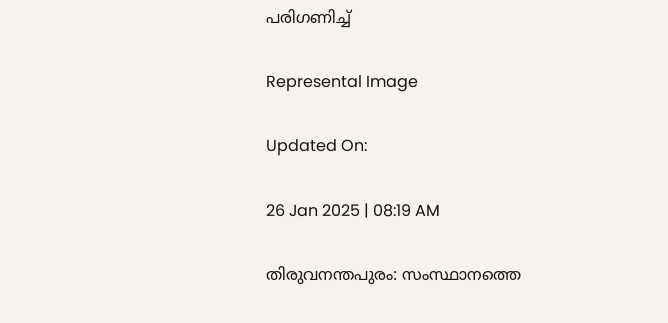പരിഗണിച്ച്

Represental Image

Updated On:

26 Jan 2025 | 08:19 AM

തിരുവനന്തപുരം: സംസ്ഥാനത്തെ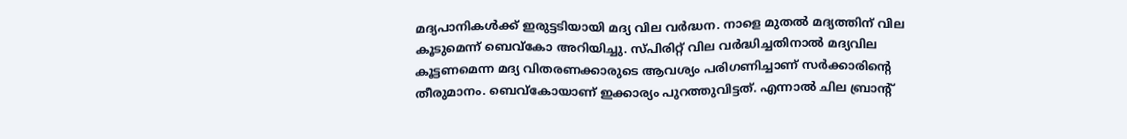മദ്യപാനികൾക്ക് ഇരുട്ടടിയായി മദ്യ വില വർദ്ധന. നാളെ മുതൽ മദ്യത്തിന് വില കൂടുമെന്ന് ബെവ്കോ അറിയിച്ചു. സ്പിരിറ്റ് വില വർദ്ധിച്ചതിനാൽ മദ്യവില കൂട്ടണമെന്ന മദ്യ വിതരണക്കാരുടെ ആവശ്യം പരിഗണിച്ചാണ് സർക്കാരിൻ്റെ തീരുമാനം. ബെവ്കോയാണ് ഇക്കാര്യം പുറത്തുവിട്ടത്. എന്നാൽ ചില ബ്രാൻ്റ്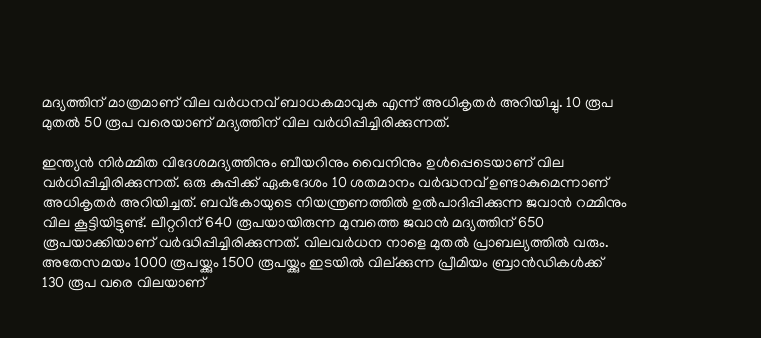മദ്യത്തിന് മാത്രമാണ് വില വർധനവ് ബാധകമാവുക എന്ന് അധികൃതർ അറിയിച്ചു. 10 രൂപ മുതൽ 50 രൂപ വരെയാണ് മദ്യത്തിന് വില വർധിപ്പിച്ചിരിക്കുന്നത്.

ഇന്ത്യൻ നിർമ്മിത വിദേശമദ്യത്തിനും ബീയറിനും വൈനിനും ഉൾപ്പെടെയാണ് വില വർധിപ്പിച്ചിരിക്കുന്നത്. ഒരു കുപ്പിക്ക് ഏകദേശം 10 ശതമാനം വർദ്ധനവ് ഉണ്ടാകുമെന്നാണ് അധികൃതർ അറിയിച്ചത്. ബവ്കോയുടെ നിയന്ത്രണത്തിൽ ഉൽപാദിപ്പിക്കുന്ന ജവാൻ റമ്മിനും വില കൂട്ടിയിട്ടുണ്ട്. ലീറ്ററിന് 640 രൂപയായിരുന്ന മുമ്പത്തെ ജവാൻ മദ്യത്തിന് 650 രൂപയാക്കിയാണ് വർദ്ധിപ്പിച്ചിരിക്കുന്നത്. വിലവർധന നാളെ മുതൽ പ്രാബല്യത്തിൽ വരും. അതേസമയം 1000 രൂപയ്ക്കും 1500 രൂപയ്ക്കും ഇടയിൽ വില്ക്കുന്ന പ്രീമിയം ബ്രാൻഡികൾക്ക് 130 രൂപ വരെ വിലയാണ്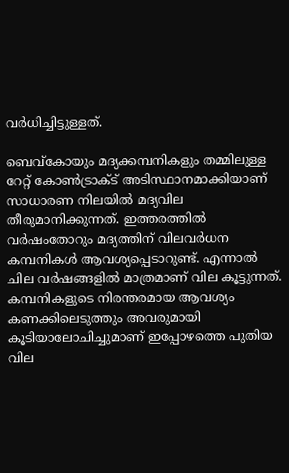വർധിച്ചിട്ടുള്ളത്.

ബെവ്കോയും മദ്യക്കമ്പനികളും തമ്മിലുള്ള റേറ്റ് കോൺട്രാക്ട് അടിസ്ഥാനമാക്കിയാണ് സാധാരണ നിലയിൽ മദ്യവില തീരുമാനിക്കുന്നത്. ഇത്തരത്തിൽ വർഷംതോറും മദ്യത്തിന് വിലവർധന കമ്പനികൾ ആവശ്യപ്പെടാറുണ്ട്. എന്നാൽ ചില വർഷങ്ങളിൽ മാത്രമാണ് വില കൂട്ടുന്നത്. കമ്പനികളുടെ നിരന്തരമായ ആവശ്യം കണക്കിലെടുത്തും അവരുമായി കൂടിയാലോചിച്ചുമാണ് ഇപ്പോഴത്തെ പുതിയ വില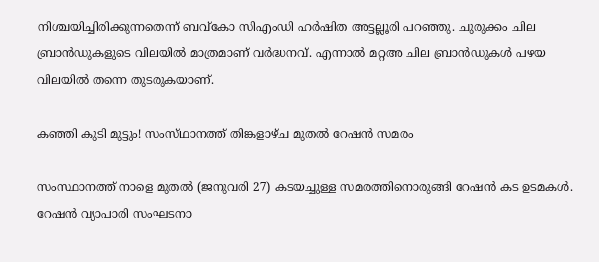നിശ്ചയിച്ചിരിക്കുന്നതെന്ന് ബവ്കോ സിഎംഡി ഹർഷിത അട്ടല്ലൂരി പറഞ്ഞു. ചുരുക്കം ചില ബ്രാൻഡുകളുടെ വിലയിൽ മാത്രമാണ് വർദ്ധനവ്. എന്നാൽ മറ്റഅ ചില ബ്രാൻഡുകൾ പഴയ വിലയിൽ തന്നെ തുടരുകയാണ്.

കഞ്ഞി കുടി മുട്ടും! സംസ്‌ഥാനത്ത് തിങ്കളാഴ്ച മുതൽ റേഷൻ സമരം

സംസ്ഥാനത്ത് നാളെ മുതൽ (ജനുവരി 27) കടയച്ചുള്ള സമരത്തിനൊരുങ്ങി റേഷൻ കട ഉടമകൾ. റേഷൻ വ്യാപാരി സംഘടനാ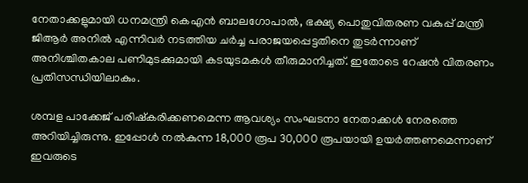നേതാക്കളുമായി ധനമന്ത്രി കെഎൻ ബാലഗോപാൽ, ഭക്ഷ്യ പൊതുവിതരണ വകുപ്പ് മന്ത്രി ജിആർ അനിൽ എന്നിവർ നടത്തിയ ചർച്ച പരാജയപ്പെട്ടതിനെ തുടർന്നാണ് അനിശ്ചിതകാല പണിമുടക്കുമായി കടയുടമകൾ തീരുമാനിച്ചത്. ഇതോടെ റേഷൻ വിതരണം പ്രതിസന്ധിയിലാകും.

ശമ്പള പാക്കേജ് പരിഷ്കരിക്കണമെന്ന ആവശ്യം സംഘടനാ നേതാക്കൾ നേരത്തെ അറിയിച്ചിരുന്നു. ഇപ്പോൾ നൽകുന്ന 18,000 രൂപ 30,000 രൂപയായി ഉയർത്തണമെന്നാണ് ഇവരുടെ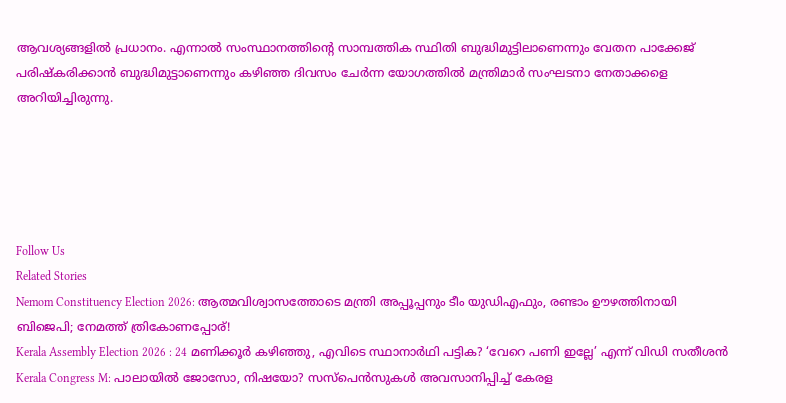ആവശ്യങ്ങളിൽ പ്രധാനം. എന്നാൽ സംസ്ഥാനത്തിന്റെ സാമ്പത്തിക സ്ഥിതി ബുദ്ധിമുട്ടിലാണെന്നും വേതന പാക്കേജ് പരിഷ്കരിക്കാൻ ബുദ്ധിമുട്ടാണെന്നും കഴിഞ്ഞ ദിവസം ചേർന്ന യോഗത്തിൽ മന്ത്രിമാർ സംഘടനാ നേതാക്കളെ അറിയിച്ചിരുന്നു.





Follow Us
Related Stories
Nemom Constituency Election 2026: ആത്മവിശ്വാസത്തോടെ മന്ത്രി അപ്പൂപ്പനും ടീം യുഡിഎഫും, രണ്ടാം ഊഴത്തിനായി ബിജെപി; നേമത്ത് ത്രികോണപ്പോര്!
Kerala Assembly Election 2026 : 24 മണിക്കൂർ കഴിഞ്ഞു, എവിടെ സ്ഥാനാർഥി പട്ടിക? ‘വേറെ പണി ഇല്ലേ’ എന്ന് വിഡി സതീശൻ
Kerala Congress M: പാലായില്‍ ജോസോ, നിഷയോ? സസ്‌പെന്‍സുകള്‍ അവസാനിപ്പിച്ച് കേരള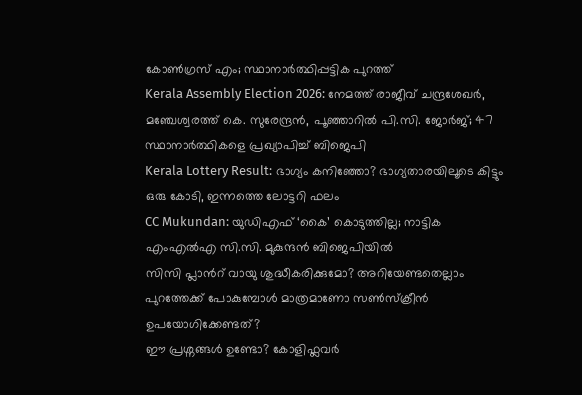കോണ്‍ഗ്രസ് എം; സ്ഥാനാര്‍ത്ഥിപ്പട്ടിക പുറത്ത്‌
Kerala Assembly Election 2026: നേമത്ത് രാജീവ് ചന്ദ്രശേഖര്‍, മഞ്ചേശ്വരത്ത് കെ. സുരേന്ദ്രന്‍, പൂഞ്ഞാറില്‍ പി.സി. ജോര്‍ജ്; 47 സ്ഥാനാര്‍ത്ഥികളെ പ്രഖ്യാപിച്ച് ബിജെപി
Kerala Lottery Result: ഭാഗ്യം കനിഞ്ഞോ? ഭാഗ്യതാരയിലൂടെ കിട്ടും ഒരു കോടി, ഇന്നത്തെ ലോട്ടറി ഫലം
CC Mukundan: യുഡിഎഫ് ‘കൈ’ കൊടുത്തില്ല; നാട്ടിക എംഎൽഎ സി.സി. മുകുന്ദൻ ബിജെപിയിൽ
സിസി പ്ലാന്‍റ് വായു ശുദ്ധീകരിക്കുമോ? അറിയേണ്ടതെല്ലാം
പുറത്തേക്ക് പോകുമ്പോള്‍ മാത്രമാണോ സണ്‍സ്‌ക്രീന്‍ ഉപയോഗിക്കേണ്ടത്?
ഈ പ്രശ്നങ്ങൾ ഉണ്ടോ? കോളിഫ്ലവർ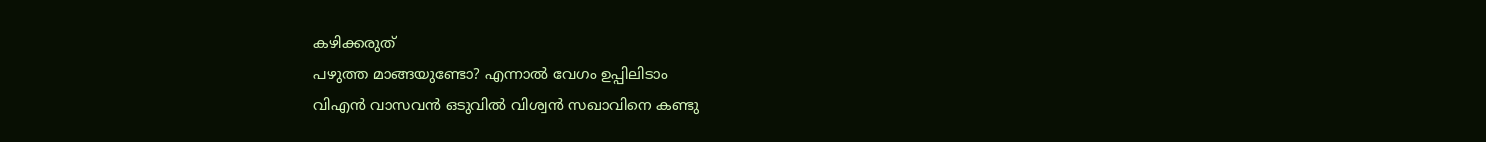കഴിക്കരുത്
പഴുത്ത മാങ്ങയുണ്ടോ? എന്നാല്‍ വേഗം ഉപ്പിലിടാം
വിഎൻ വാസവൻ ഒടുവിൽ വിശ്വൻ സഖാവിനെ കണ്ടു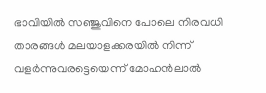ഭാവിയില്‍ സഞ്ജുവിനെ പോലെ നിരവധി താരങ്ങള്‍ മലയാളക്കരയില്‍ നിന്ന്‌ വളര്‍ന്നുവരട്ടെയെന്ന് മോഹന്‍ലാല്‍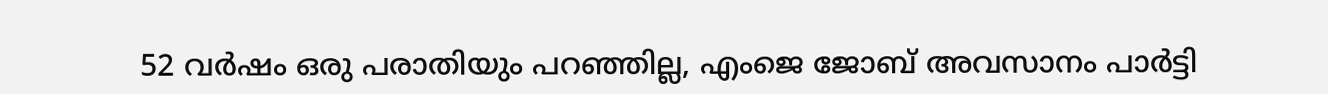52 വർഷം ഒരു പരാതിയും പറഞ്ഞില്ല, എംജെ ജോബ് അവസാനം പാർട്ടി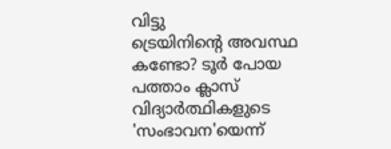വിട്ടു
ട്രെയിനിന്റെ അവസ്ഥ കണ്ടോ? ടൂര്‍ പോയ പത്താം ക്ലാസ് വിദ്യാര്‍ത്ഥികളുടെ 'സംഭാവന'യെന്ന്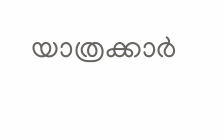യാത്രക്കാര്‍